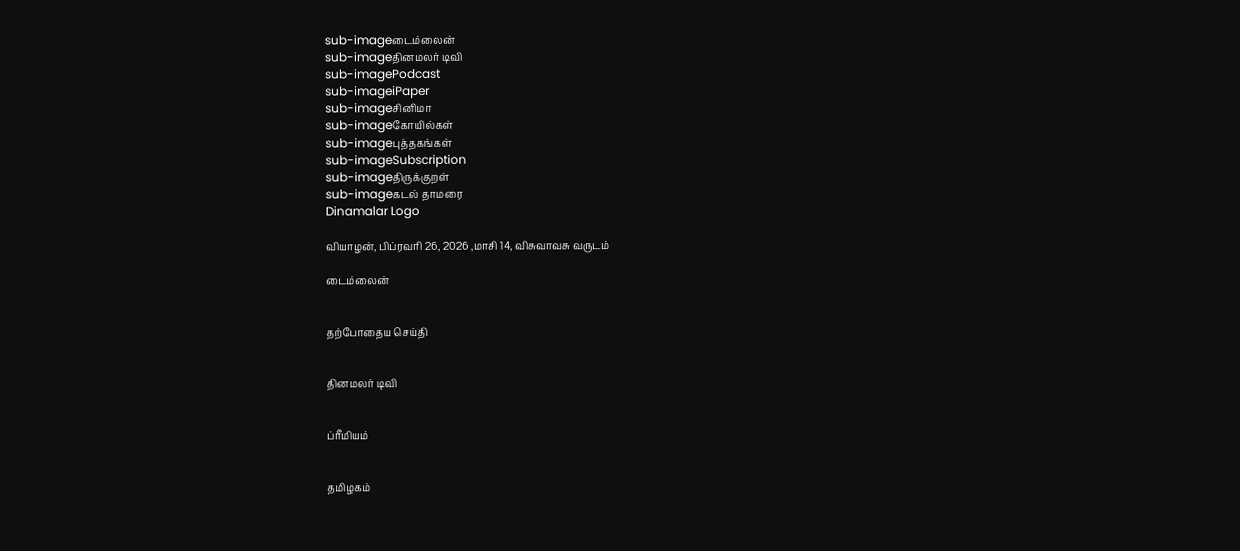sub-imageடைம்லைன்
sub-imageதினமலர் டிவி
sub-imagePodcast
sub-imageiPaper
sub-imageசினிமா
sub-imageகோயில்கள்
sub-imageபுத்தகங்கள்
sub-imageSubscription
sub-imageதிருக்குறள்
sub-imageகடல் தாமரை
Dinamalar Logo

வியாழன், பிப்ரவரி 26, 2026 ,மாசி 14, விசுவாவசு வருடம்

டைம்லைன்


தற்போதைய செய்தி


தினமலர் டிவி


ப்ரீமியம்


தமிழகம்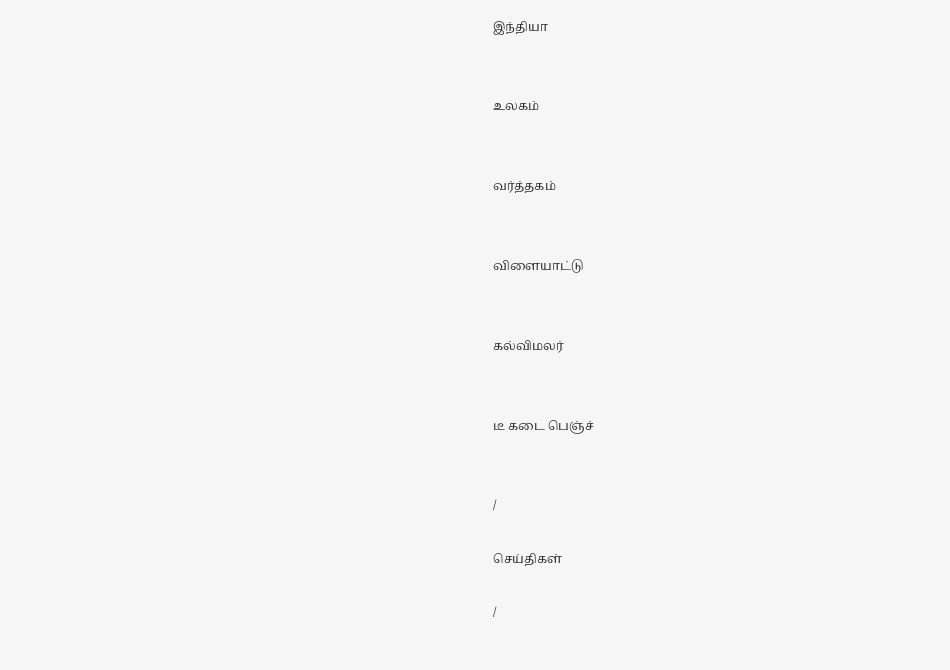இந்தியா


உலகம்


வர்த்தகம்


விளையாட்டு


கல்விமலர்


டீ கடை பெஞ்ச்


/

செய்திகள்

/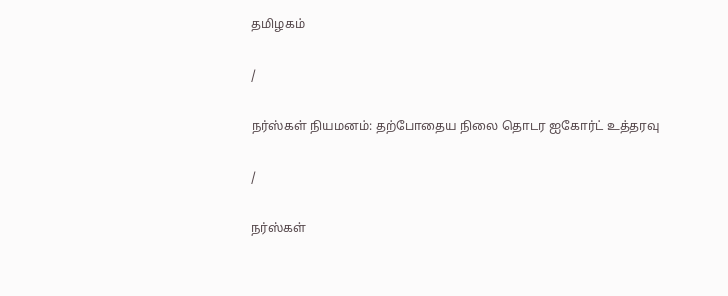தமிழகம்

/

நர்ஸ்கள் நியமனம்: தற்போதைய நிலை தொடர ஐகோர்ட் உத்தரவு

/

நர்ஸ்கள்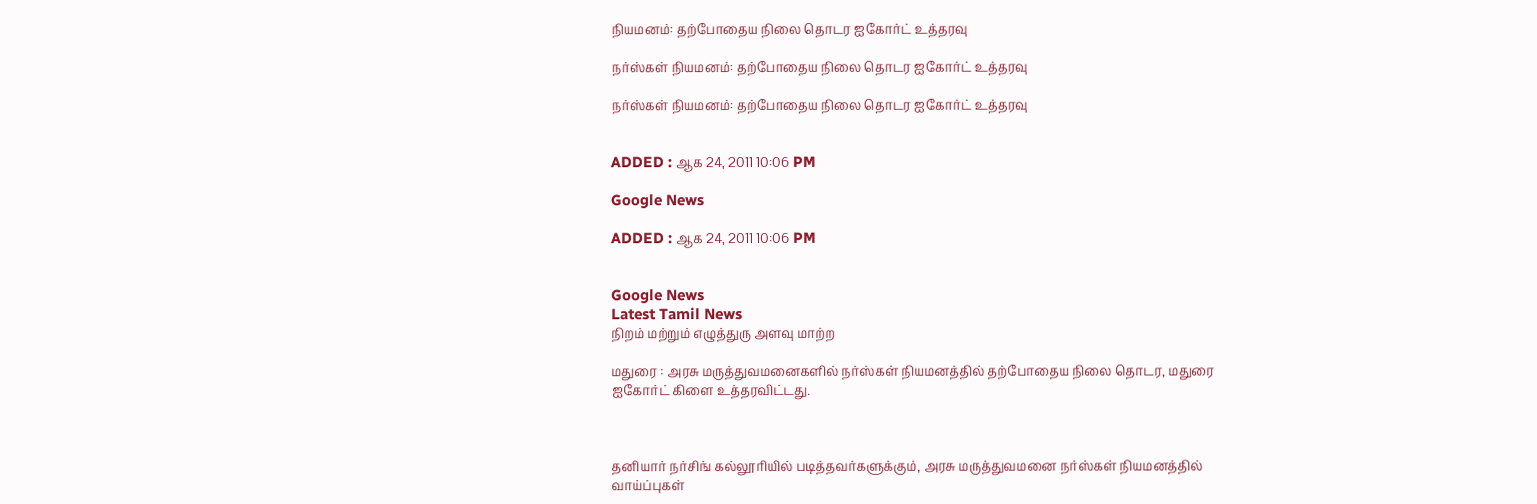நியமனம்: தற்போதைய நிலை தொடர ஐகோர்ட் உத்தரவு

நர்ஸ்கள் நியமனம்: தற்போதைய நிலை தொடர ஐகோர்ட் உத்தரவு

நர்ஸ்கள் நியமனம்: தற்போதைய நிலை தொடர ஐகோர்ட் உத்தரவு


ADDED : ஆக 24, 2011 10:06 PM

Google News

ADDED : ஆக 24, 2011 10:06 PM


Google News
Latest Tamil News
நிறம் மற்றும் எழுத்துரு அளவு மாற்ற

மதுரை : அரசு மருத்துவமனைகளில் நர்ஸ்கள் நியமனத்தில் தற்போதைய நிலை தொடர, மதுரை ஐகோர்ட் கிளை உத்தரவிட்டது.



தனியார் நர்சிங் கல்லூரியில் படித்தவர்களுக்கும், அரசு மருத்துவமனை நர்ஸ்கள் நியமனத்தில் வாய்ப்புகள்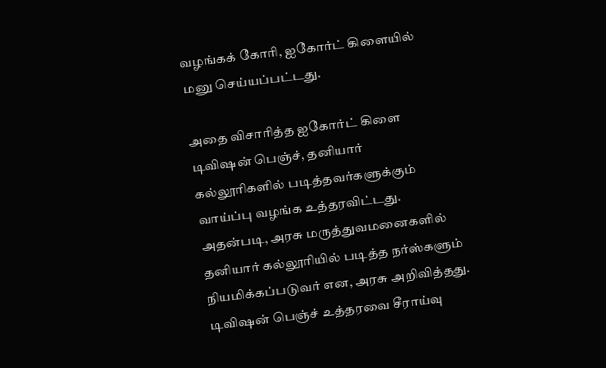வழங்கக் கோரி, ஐகோர்ட் கிளையில் மனு செய்யப்பட்டது.

அதை விசாரித்த ஐகோர்ட் கிளை டிவிஷன் பெஞ்ச், தனியார் கல்லூரிகளில் படித்தவர்களுக்கும் வாய்ப்பு வழங்க உத்தரவிட்டது. அதன்படி, அரசு மருத்துவமனைகளில் தனியார் கல்லூரியில் படித்த நர்ஸ்களும் நியமிக்கப்படுவர் என, அரசு அறிவித்தது. டிவிஷன் பெஞ்ச் உத்தரவை சீராய்வு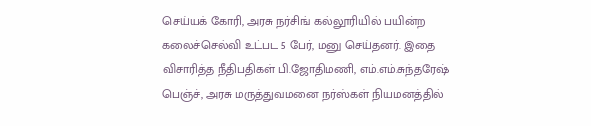செய்யக் கோரி, அரசு நர்சிங் கல்லூரியில் பயின்ற கலைச்செல்வி உட்பட 5 பேர், மனு செய்தனர். இதை விசாரித்த நீதிபதிகள் பி.ஜோதிமணி, எம்.எம்.சுந்தரேஷ் பெஞ்ச், அரசு மருத்துவமனை நர்ஸ்கள் நியமனத்தில்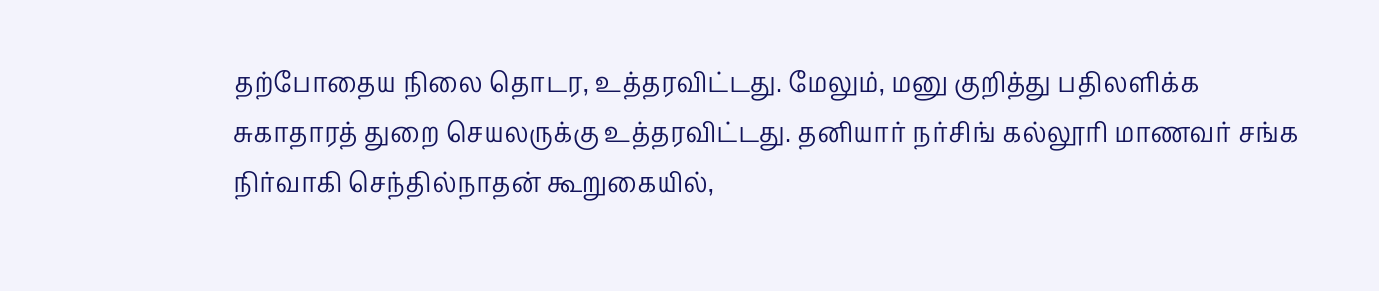தற்போதைய நிலை தொடர, உத்தரவிட்டது. மேலும், மனு குறித்து பதிலளிக்க சுகாதாரத் துறை செயலருக்கு உத்தரவிட்டது. தனியார் நர்சிங் கல்லூரி மாணவர் சங்க நிர்வாகி செந்தில்நாதன் கூறுகையில்,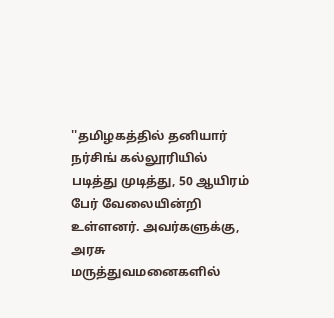''தமிழகத்தில் தனியார் நர்சிங் கல்லூரியில் படித்து முடித்து, 50 ஆயிரம் பேர் வேலையின்றி உள்ளனர். அவர்களுக்கு, அரசு மருத்துவமனைகளில்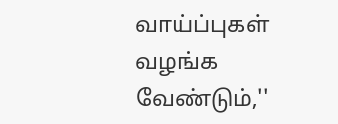வாய்ப்புகள் வழங்க வேண்டும்,''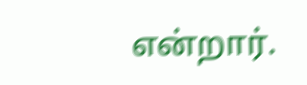என்றார்.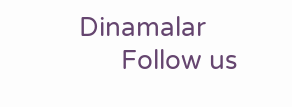Dinamalar
      Follow us